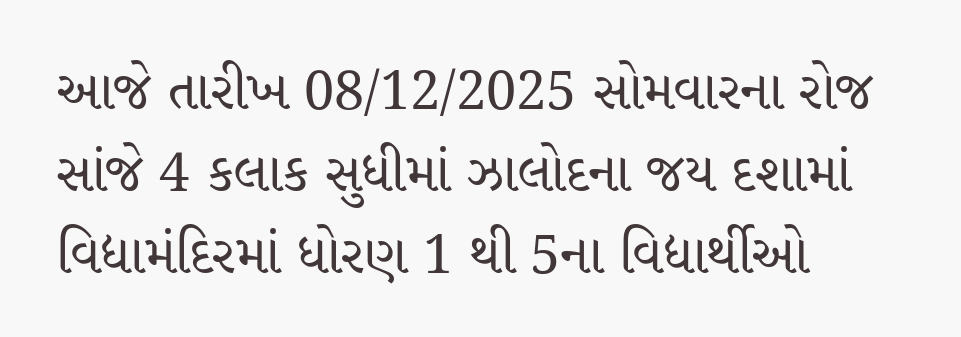આજે તારીખ 08/12/2025 સોમવારના રોજ સાંજે 4 કલાક સુધીમાં ઝાલોદના જય દશામાં વિદ્યામંદિરમાં ધોરણ 1 થી 5ના વિદ્યાર્થીઓ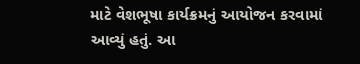માટે વેશભૂષા કાર્યક્રમનું આયોજન કરવામાં આવ્યું હતું. આ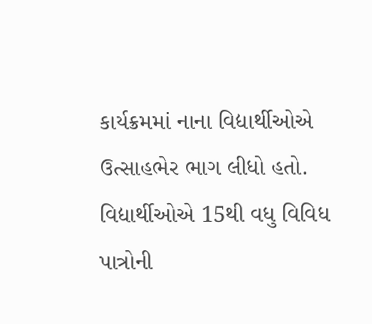કાર્યક્રમમાં નાના વિદ્યાર્થીઓએ ઉત્સાહભેર ભાગ લીધો હતો. વિદ્યાર્થીઓએ 15થી વધુ વિવિધ પાત્રોની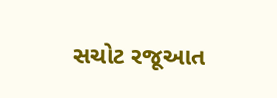સચોટ રજૂઆત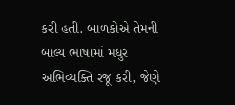કરી હતી. બાળકોએ તેમની બાલ્ય ભાષામાં મધુર અભિવ્યક્તિ રજૂ કરી, જેણે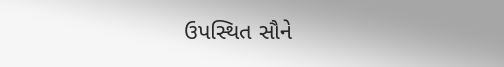ઉપસ્થિત સૌને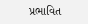પ્રભાવિત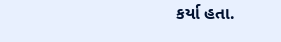કર્યા હતા.